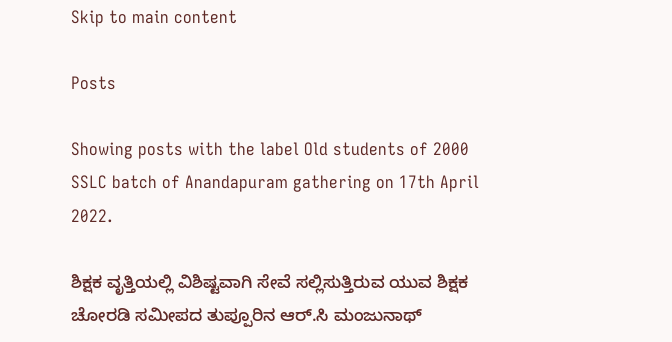Skip to main content

Posts

Showing posts with the label Old students of 2000 SSLC batch of Anandapuram gathering on 17th April 2022.

ಶಿಕ್ಷಕ ವೃತ್ತಿಯಲ್ಲಿ ವಿಶಿಷ್ಟವಾಗಿ ಸೇವೆ ಸಲ್ಲಿಸುತ್ತಿರುವ ಯುವ ಶಿಕ್ಷಕ ಚೋರಡಿ ಸಮೀಪದ ತುಪ್ಪೂರಿನ ಆರ್.ಸಿ ಮಂಜುನಾಥ್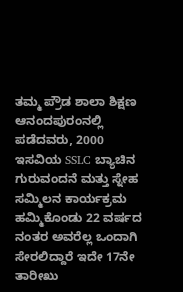ತಮ್ಮ ಪ್ರೌಡ ಶಾಲಾ ಶಿಕ್ಷಣ ಆನಂದಪುರಂನಲ್ಲಿ ಪಡೆದವರು, 2000 ಇಸವಿಯ SSLC ಬ್ಯಾಚಿನ ಗುರುವಂದನೆ ಮತ್ತು ಸ್ನೇಹ ಸಮ್ಮಿಲನ ಕಾರ್ಯಕ್ರಮ ಹಮ್ಮಿಕೊಂಡು 22 ವರ್ಷದ ನಂತರ ಅವರೆಲ್ಲ ಒಂದಾಗಿ ಸೇರಲಿದ್ದಾರೆ ಇದೇ 17ನೇ ತಾರೀಖು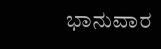ಭಾನುವಾರ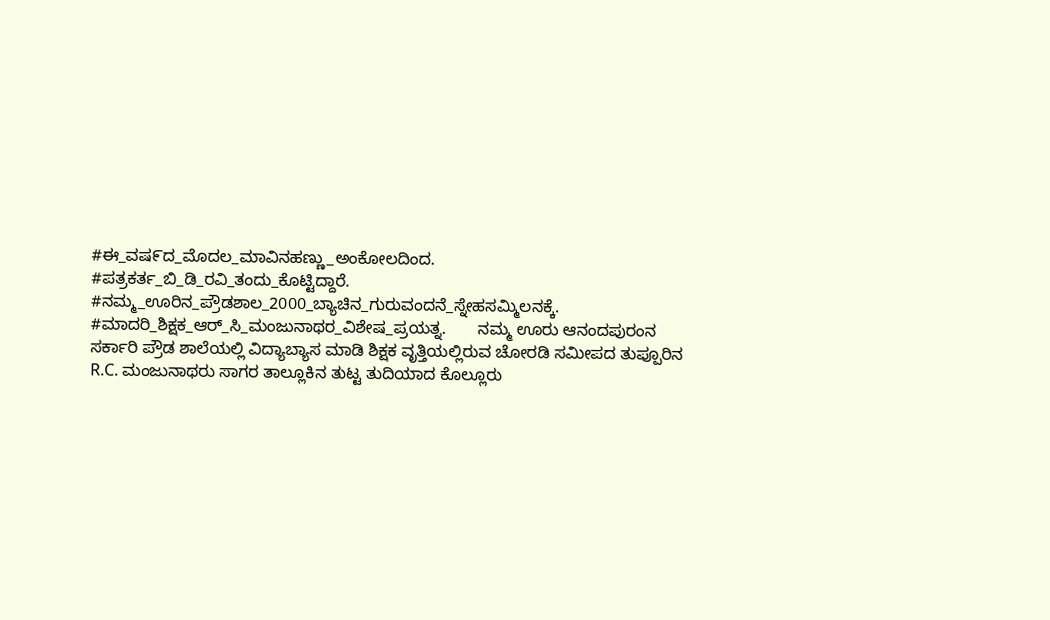#ಈ_ವಷ೯ದ_ಮೊದಲ_ಮಾವಿನಹಣ್ಣು_ಅಂಕೋಲದಿಂದ. #ಪತ್ರಕರ್ತ_ಬಿ_ಡಿ_ರವಿ_ತಂದು_ಕೊಟ್ಟಿದ್ದಾರೆ. #ನಮ್ಮ_ಊರಿನ_ಪ್ರೌಡಶಾಲ_2000_ಬ್ಯಾಚಿನ_ಗುರುವಂದನೆ_ಸ್ನೇಹಸಮ್ಮಿಲನಕ್ಕೆ. #ಮಾದರಿ_ಶಿಕ್ಷಕ_ಆರ್_ಸಿ_ಮಂಜುನಾಥರ_ವಿಶೇಷ_ಪ್ರಯತ್ನ.       ನಮ್ಮ ಊರು ಆನಂದಪುರಂನ ಸರ್ಕಾರಿ ಪ್ರೌಡ ಶಾಲೆಯಲ್ಲಿ ವಿದ್ಯಾಬ್ಯಾಸ ಮಾಡಿ ಶಿಕ್ಷಕ ವೃತ್ತಿಯಲ್ಲಿರುವ ಚೋರಡಿ ಸಮೀಪದ ತುಪ್ಪೂರಿನ R.C. ಮಂಜುನಾಥರು ಸಾಗರ ತಾಲ್ಲೂಕಿನ ತುಟ್ಟ ತುದಿಯಾದ ಕೊಲ್ಲೂರು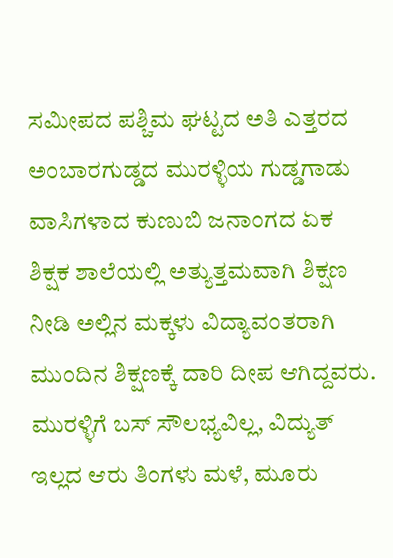ಸಮೀಪದ ಪಶ್ಚಿಮ ಘಟ್ಟದ ಅತಿ ಎತ್ತರದ ಅಂಬಾರಗುಡ್ಡದ ಮುರಳ್ಳಿಯ ಗುಡ್ಡಗಾಡು ವಾಸಿಗಳಾದ ಕುಣುಬಿ ಜನಾಂಗದ ಏಕ ಶಿಕ್ಷಕ ಶಾಲೆಯಲ್ಲಿ ಅತ್ಯುತ್ತಮವಾಗಿ ಶಿಕ್ಷಣ ನೀಡಿ ಅಲ್ಲಿನ ಮಕ್ಕಳು ವಿದ್ಯಾವಂತರಾಗಿ ಮುಂದಿನ ಶಿಕ್ಷಣಕ್ಕೆ ದಾರಿ ದೀಪ ಆಗಿದ್ದವರು.    ಮುರಳ್ಳಿಗೆ ಬಸ್ ಸೌಲಭ್ಯವಿಲ್ಲ, ವಿದ್ಯುತ್ ಇಲ್ಲದ ಆರು ತಿಂಗಳು ಮಳೆ, ಮೂರು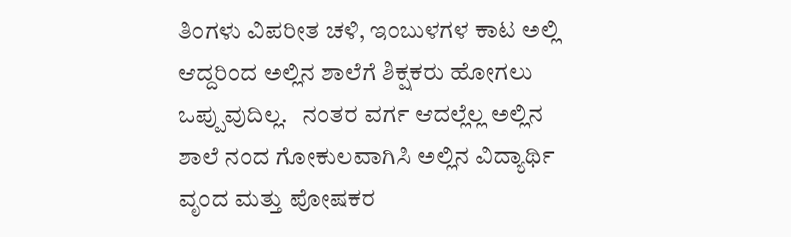ತಿಂಗಳು ವಿಪರೀತ ಚಳಿ, ಇಂಬುಳಗಳ ಕಾಟ ಅಲ್ಲಿ ಆದ್ದರಿಂದ ಅಲ್ಲಿನ ಶಾಲೆಗೆ ಶಿಕ್ಷಕರು ಹೋಗಲು ಒಪ್ಪುವುದಿಲ್ಲ.   ನಂತರ ವರ್ಗ ಆದಲ್ಲೆಲ್ಲ ಅಲ್ಲಿನ ಶಾಲೆ ನಂದ ಗೋಕುಲವಾಗಿಸಿ ಅಲ್ಲಿನ ವಿದ್ಯಾರ್ಥಿ ವೃಂದ ಮತ್ತು ಪೋಷಕರ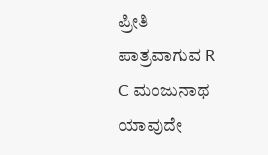ಪ್ರೀತಿ ಪಾತ್ರವಾಗುವ R C ಮಂಜುನಾಥ ಯಾವುದೇ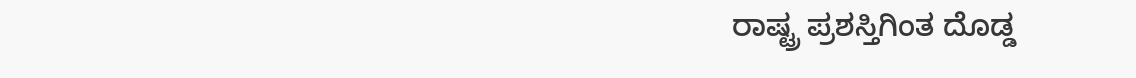ರಾಷ್ಟ್ರ ಪ್ರಶಸ್ತಿಗಿಂತ ದೊಡ್ಡ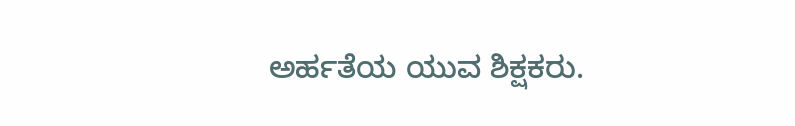ಅರ್ಹತೆಯ ಯುವ ಶಿಕ್ಷಕರು.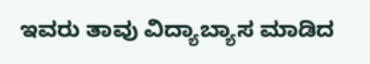ಇವರು ತಾವು ವಿದ್ಯಾಬ್ಯಾಸ ಮಾಡಿದ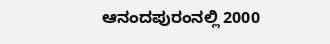ಆನಂದಪುರಂನಲ್ಲಿ 2000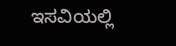ಇಸವಿಯಲ್ಲಿ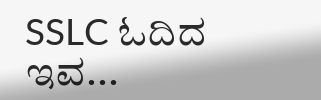SSLC ಓದಿದ ಇವ...